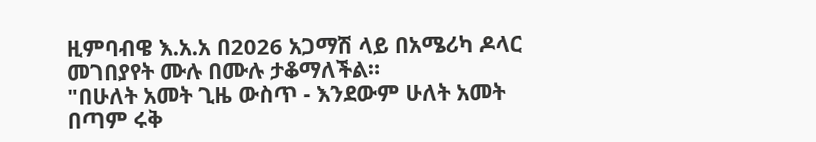ዚምባብዌ እ.አ.አ በ2026 አጋማሽ ላይ በአሜሪካ ዶላር መገበያየት ሙሉ በሙሉ ታቆማለችል።
"በሁለት አመት ጊዜ ውስጥ - እንደውም ሁለት አመት በጣም ሩቅ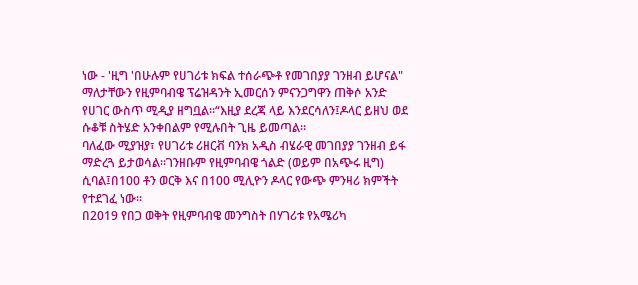ነው - 'ዚግ 'በሁሉም የሀገሪቱ ክፍል ተሰራጭቶ የመገበያያ ገንዘብ ይሆናል" ማለታቸውን የዚምባብዌ ፕሬዝዳንት ኢመርሰን ምናንጋግዋን ጠቅሶ አንድ የሀገር ውስጥ ሚዲያ ዘግቧል።“እዚያ ደረጃ ላይ እንደርሳለን፤ዶላር ይዘህ ወደ ሱቆቹ ስትሄድ አንቀበልም የሚሉበት ጊዜ ይመጣል።
ባለፈው ሚያዝያ፣ የሀገሪቱ ሪዘርቭ ባንክ አዲስ ብሄራዊ መገበያያ ገንዘብ ይፋ ማድረጓ ይታወሳል።ገንዘቡም የዚምባብዌ ጎልድ (ወይም በአጭሩ ዚግ) ሲባል፤በ100 ቶን ወርቅ እና በ100 ሚሊዮን ዶላር የውጭ ምንዛሪ ክምችት የተደገፈ ነው።
በ2019 የበጋ ወቅት የዚምባብዌ መንግስት በሃገሪቱ የአሜሪካ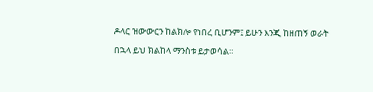ዶላር ዝውውርን ከልክሎ የነበረ ቢሆንም፤ ይሁን እንጂ ከዘጠኝ ወራት በኋላ ይህ ክልከላ ማንስቱ ይታወሳል።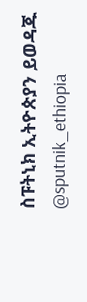ስፑትኒክ ኢትዮጵያን ይወዳጁ @sputnik_ethiopia